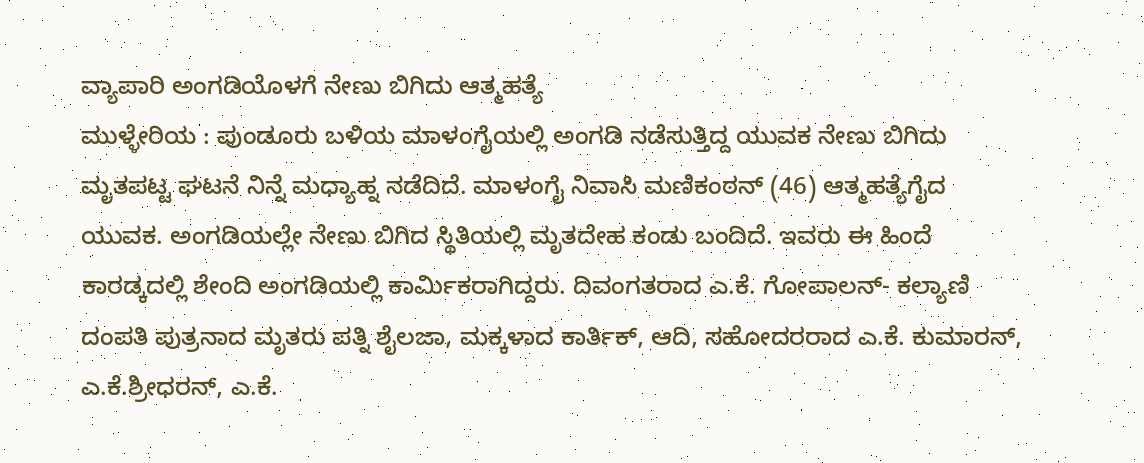ವ್ಯಾಪಾರಿ ಅಂಗಡಿಯೊಳಗೆ ನೇಣು ಬಿಗಿದು ಆತ್ಮಹತ್ಯೆ
ಮುಳ್ಳೇರಿಯ : ಪುಂಡೂರು ಬಳಿಯ ಮಾಳಂಗೈಯಲ್ಲಿ ಅಂಗಡಿ ನಡೆಸುತ್ತಿದ್ದ ಯುವಕ ನೇಣು ಬಿಗಿದು ಮೃತಪಟ್ಟ ಘಟನೆ ನಿನ್ನೆ ಮಧ್ಯಾಹ್ನ ನಡೆದಿದೆ. ಮಾಳಂಗೈ ನಿವಾಸಿ ಮಣಿಕಂಠನ್ (46) ಆತ್ಮಹತ್ಯೆಗೈದ ಯುವಕ. ಅಂಗಡಿಯಲ್ಲೇ ನೇಣು ಬಿಗಿದ ಸ್ಥಿತಿಯಲ್ಲಿ ಮೃತದೇಹ ಕಂಡು ಬಂದಿದೆ. ಇವರು ಈ ಹಿಂದೆ ಕಾರಡ್ಕದಲ್ಲಿ ಶೇಂದಿ ಅಂಗಡಿಯಲ್ಲಿ ಕಾರ್ಮಿಕರಾಗಿದ್ದರು. ದಿವಂಗತರಾದ ಎ.ಕೆ. ಗೋಪಾಲನ್- ಕಲ್ಯಾಣಿ ದಂಪತಿ ಪುತ್ರನಾದ ಮೃತರು ಪತ್ನಿ ಶೈಲಜಾ, ಮಕ್ಕಳಾದ ಕಾರ್ತಿಕ್, ಆದಿ, ಸಹೋದರರಾದ ಎ.ಕೆ. ಕುಮಾರನ್, ಎ.ಕೆ.ಶ್ರೀಧರನ್, ಎ.ಕೆ.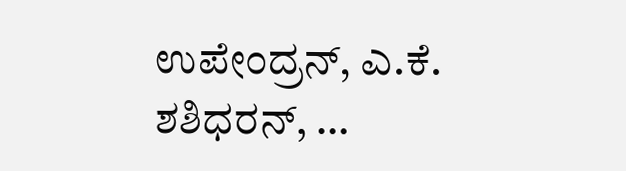ಉಪೇಂದ್ರನ್, ಎ.ಕೆ. ಶಶಿಧರನ್, …